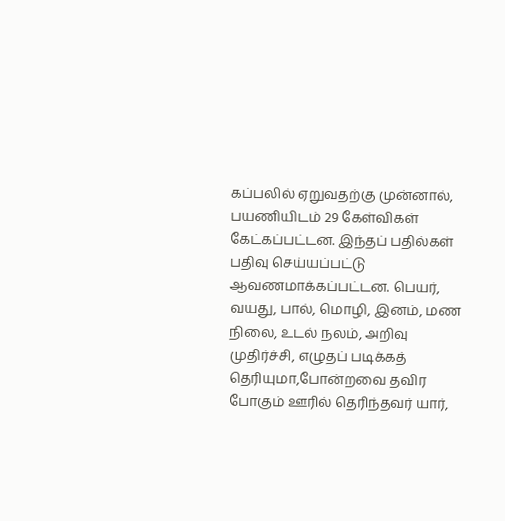கப்பலில் ஏறுவதற்கு முன்னால், பயணியிடம் 29 கேள்விகள் கேட்கப்பட்டன. இந்தப் பதில்கள் பதிவு செய்யப்பட்டு ஆவணமாக்கப்பட்டன. பெயர், வயது, பால், மொழி, இனம், மண நிலை, உடல் நலம், அறிவு முதிர்ச்சி, எழுதப் படிக்கத் தெரியுமா,போன்றவை தவிர போகும் ஊரில் தெரிந்தவர் யார்,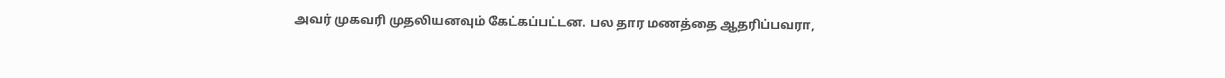அவர் முகவரி முதலியனவும் கேட்கப்பட்டன. பல தார மணத்தை ஆதரிப்பவரா,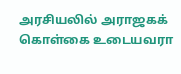அரசியலில் அராஜகக் கொள்கை உடையவரா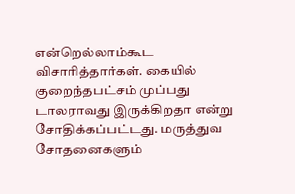என்றெல்லாம்கூட விசாரித்தார்கள். கையில் குறைந்தபட்சம் முப்பது டாலராவது இருக்கிறதா என்று சோதிக்கப்பட்டது. மருத்துவ சோதனைகளும்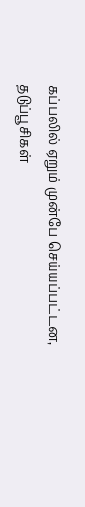கப்பலில் ஏறும் முன்பே செய்யப்பட்டன, தடுப்பூசிகள்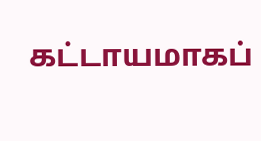கட்டாயமாகப்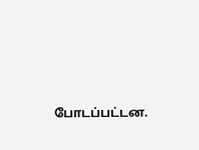போடப்பட்டன.